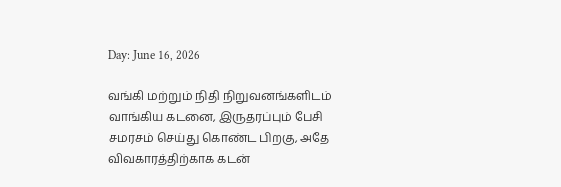Day: June 16, 2026

வங்கி மற்றும் நிதி நிறுவனங்களிடம் வாங்கிய கடனை, இருதரப்பும் பேசி சமரசம் செய்து கொண்ட பிறகு, அதே விவகாரத்திற்காக கடன்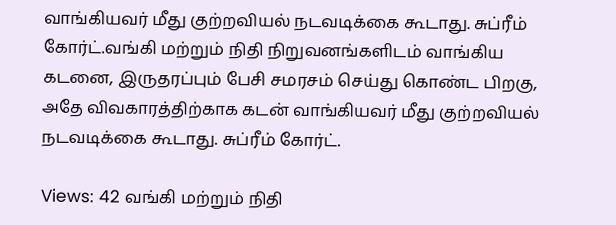வாங்கியவர் மீது குற்றவியல் நடவடிக்கை கூடாது. சுப்ரீம் கோர்ட்.வங்கி மற்றும் நிதி நிறுவனங்களிடம் வாங்கிய கடனை, இருதரப்பும் பேசி சமரசம் செய்து கொண்ட பிறகு, அதே விவகாரத்திற்காக கடன் வாங்கியவர் மீது குற்றவியல் நடவடிக்கை கூடாது. சுப்ரீம் கோர்ட்.

Views: 42 வங்கி மற்றும் நிதி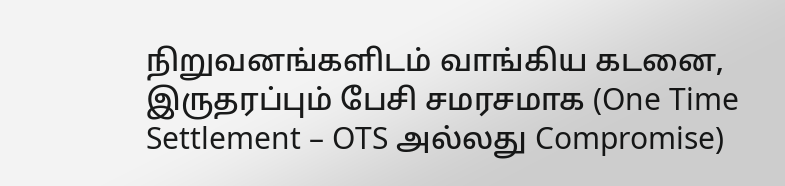நிறுவனங்களிடம் வாங்கிய கடனை, இருதரப்பும் பேசி சமரசமாக (One Time Settlement – OTS அல்லது Compromise)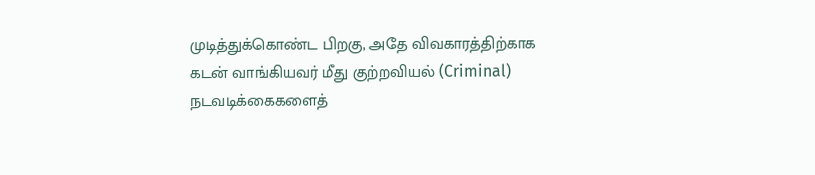முடித்துக்கொண்ட பிறகு, அதே விவகாரத்திற்காக கடன் வாங்கியவர் மீது குற்றவியல் (Criminal) நடவடிக்கைகளைத்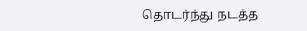தொடர்ந்து நடத்த